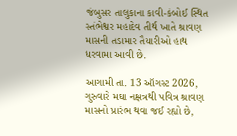જંબુસર તાલુકાના કાવી-કંબોઈ સ્થિત સ્તંભેશ્વર મહાદેવ તીર્થ ખાતે શ્રાવણ માસની તડામાર તૈયારીઓ હાથ ધરવામા આવી છે.

આગામી તા. 13 ઑગસ્ટ 2026, ગુરુવારે મઘા નક્ષત્રથી પવિત્ર શ્રાવણ માસનો પ્રારંભ થવા જઈ રહ્યો છે,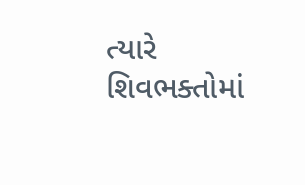ત્યારે શિવભક્તોમાં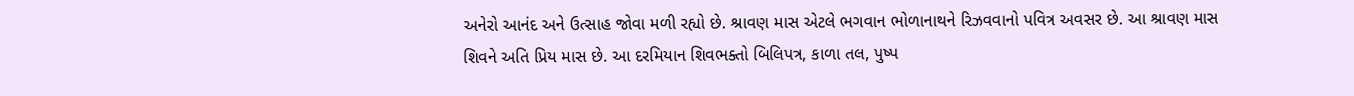અનેરો આનંદ અને ઉત્સાહ જોવા મળી રહ્યો છે. શ્રાવણ માસ એટલે ભગવાન ભોળાનાથને રિઝવવાનો પવિત્ર અવસર છે. આ શ્રાવણ માસ શિવને અતિ પ્રિય માસ છે. આ દરમિયાન શિવભક્તો બિલિપત્ર, કાળા તલ, પુષ્પ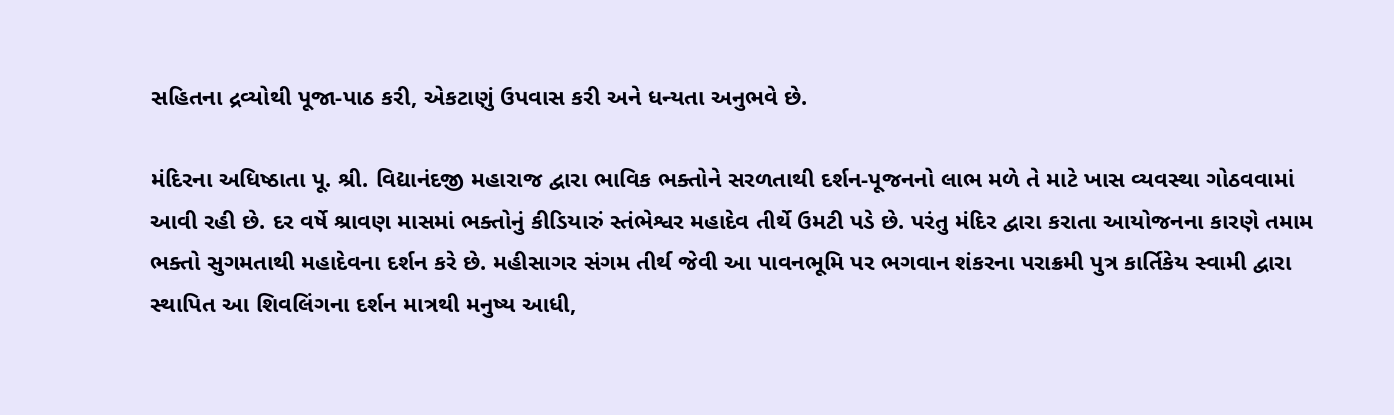સહિતના દ્રવ્યોથી પૂજા-પાઠ કરી, એકટાણું ઉપવાસ કરી અને ધન્યતા અનુભવે છે.

મંદિરના અધિષ્ઠાતા પૂ. શ્રી. વિદ્યાનંદજી મહારાજ દ્વારા ભાવિક ભક્તોને સરળતાથી દર્શન-પૂજનનો લાભ મળે તે માટે ખાસ વ્યવસ્થા ગોઠવવામાં આવી રહી છે. દર વર્ષે શ્રાવણ માસમાં ભક્તોનું કીડિયારું સ્તંભેશ્વર મહાદેવ તીર્થે ઉમટી પડે છે. પરંતુ મંદિર દ્વારા કરાતા આયોજનના કારણે તમામ ભક્તો સુગમતાથી મહાદેવના દર્શન કરે છે. મહીસાગર સંગમ તીર્થ જેવી આ પાવનભૂમિ પર ભગવાન શંકરના પરાક્રમી પુત્ર કાર્તિકેય સ્વામી દ્વારા સ્થાપિત આ શિવલિંગના દર્શન માત્રથી મનુષ્ય આધી,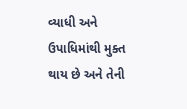વ્યાધી અને ઉપાધિમાંથી મુક્ત થાય છે અને તેની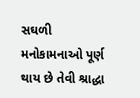સઘળી મનોકામનાઓ પૂર્ણ થાય છે તેવી શ્રાદ્ધા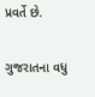પ્રવર્તે છે.

ગુજરાતના વધુ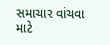સમાચાર વાંચવા માટે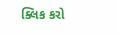ક્લિક કરો